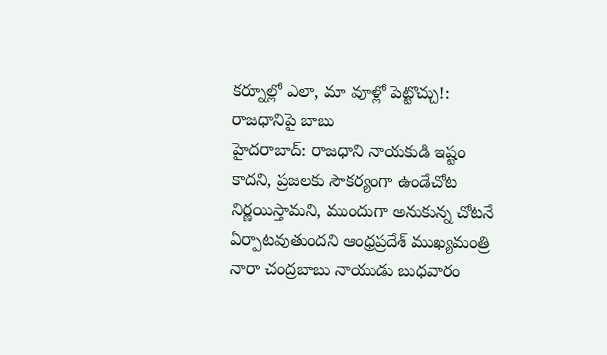కర్నూల్లో ఎలా, మా వూళ్లో పెట్టొచ్చు!: రాజధానిపై బాబు
హైదరాబాద్: రాజధాని నాయకుడి ఇష్టం కాదని, ప్రజలకు సౌకర్యంగా ఉండేచోట నిర్ణయిస్తామని, ముందుగా అనుకున్న చోటనే ఏర్పాటవుతుందని ఆంధ్రప్రదేశ్ ముఖ్యమంత్రి నారా చంద్రబాబు నాయుడు బుధవారం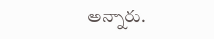అన్నారు.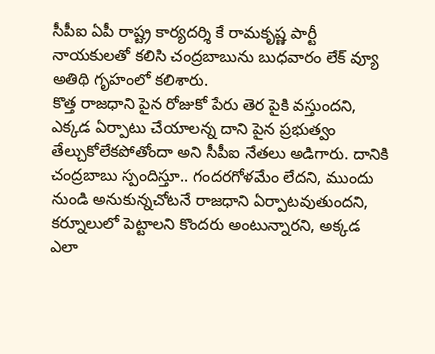సీపీఐ ఏపీ రాష్ట్ర కార్యదర్శి కే రామకృష్ణ పార్టీ నాయకులతో కలిసి చంద్రబాబును బుధవారం లేక్ వ్యూ అతిథి గృహంలో కలిశారు.
కొత్త రాజధాని పైన రోజుకో పేరు తెర పైకి వస్తుందని, ఎక్కడ ఏర్పాటు చేయాలన్న దాని పైన ప్రభుత్వం తేల్చుకోలేకపోతోందా అని సీపీఐ నేతలు అడిగారు. దానికి చంద్రబాబు స్పందిస్తూ.. గందరగోళమేం లేదని, ముందు నుండి అనుకున్నచోటనే రాజధాని ఏర్పాటవుతుందని, కర్నూలులో పెట్టాలని కొందరు అంటున్నారని, అక్కడ ఎలా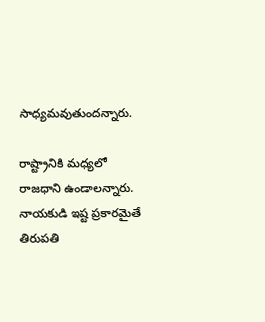సాధ్యమవుతుందన్నారు.

రాష్ట్రానికి మధ్యలో రాజధాని ఉండాలన్నారు. నాయకుడి ఇష్ట ప్రకారమైతే తిరుపతి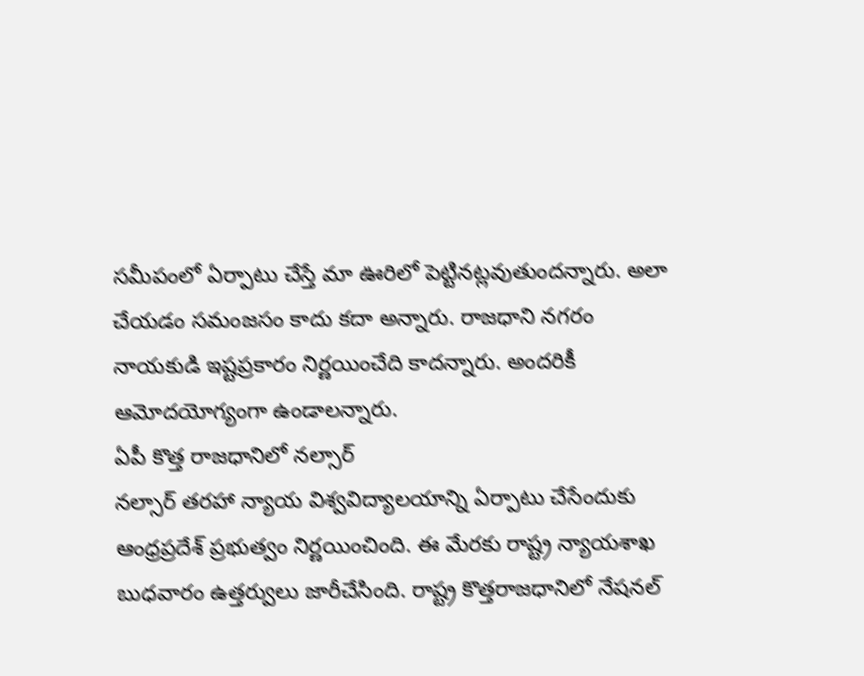సమీపంలో ఏర్పాటు చేస్తే మా ఊరిలో పెట్టినట్లవుతుందన్నారు. అలా చేయడం సమంజసం కాదు కదా అన్నారు. రాజధాని నగరం నాయకుడి ఇష్టప్రకారం నిర్ణయించేది కాదన్నారు. అందరికీ ఆమోదయోగ్యంగా ఉండాలన్నారు.
ఏపీ కొత్త రాజధానిలో నల్సార్
నల్సార్ తరహా న్యాయ విశ్వవిద్యాలయాన్ని ఏర్పాటు చేసేందుకు ఆంధ్రప్రదేశ్ ప్రభుత్వం నిర్ణయించింది. ఈ మేరకు రాష్ట్ర న్యాయశాఖ బుధవారం ఉత్తర్వులు జారీచేసింది. రాష్ట్ర కొత్తరాజధానిలో నేషనల్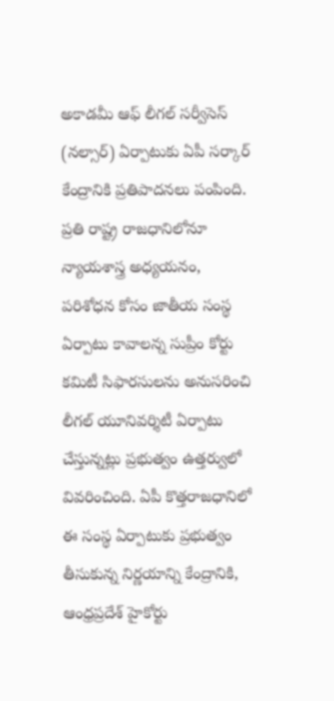అకాడమీ ఆఫ్ లీగల్ సర్వీసెస్ (నల్సార్) ఏర్పాటుకు ఏపీ సర్కార్ కేంద్రానికి ప్రతిపాదనలు పంపింది.
ప్రతి రాష్ట్ర రాజధానిలోనూ న్యాయశాస్త్ర అధ్యయనం, పరిశోధన కోసం జాతీయ సంస్థ ఏర్పాటు కావాలన్న సుప్రీం కోర్టు కమిటీ సిఫారసులను అనుసరించి లీగల్ యూనివర్శిటీ ఏర్పాటు చేస్తున్నట్లు ప్రభుత్వం ఉత్తర్వులో వివరించింది. ఏపీ కొత్తరాజధానిలో ఈ సంస్థ ఏర్పాటుకు ప్రభుత్వం తీసుకున్న నిర్ణయాన్ని కేంద్రానికి, ఆంధ్రప్రదేశ్ హైకోర్టు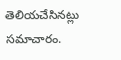తెలియచేసినట్లు సమాచారం.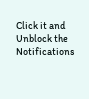Click it and Unblock the Notifications